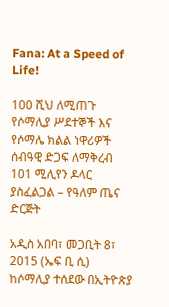Fana: At a Speed of Life!

100 ሺህ ለሚጠጉ የሶማሊያ ሥደተኞች እና የሶማሌ ክልል ነዋሪዎች ሰብዓዊ ድጋፍ ለማቅረብ 101 ሚሊየን ዶላር ያስፈልጋል – የዓለም ጤና ድርጅት

አዲስ አበባ፣ መጋቢት 8፣ 2015 (ኤፍ ቢ ሲ) ከሶማሊያ ተሰደው በኢትዮጵያ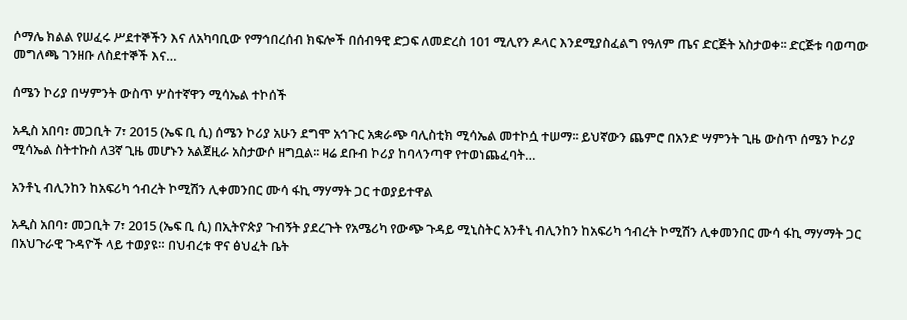ሶማሌ ክልል የሠፈሩ ሥደተኞችን እና ለአካባቢው የማኅበረሰብ ክፍሎች በሰብዓዊ ድጋፍ ለመድረስ 101 ሚሊየን ዶላር እንደሚያስፈልግ የዓለም ጤና ድርጅት አስታወቀ፡፡ ድርጅቱ ባወጣው መግለጫ ገንዘቡ ለስደተኞች እና…

ሰሜን ኮሪያ በሣምንት ውስጥ ሦስተኛዋን ሚሳኤል ተኮሰች

አዲስ አበባ፣ መጋቢት 7፣ 2015 (ኤፍ ቢ ሲ) ሰሜን ኮሪያ አሁን ደግሞ አኅጉር አቋራጭ ባሊስቲክ ሚሳኤል መተኮሷ ተሠማ፡፡ ይህኛውን ጨምሮ በአንድ ሣምንት ጊዜ ውስጥ ሰሜን ኮሪያ ሚሳኤል ስትተኩስ ለ3ኛ ጊዜ መሆኑን አልጀዚራ አስታውሶ ዘግቧል፡፡ ዛሬ ደቡብ ኮሪያ ከባላንጣዋ የተወነጨፈባት…

አንቶኒ ብሊንከን ከአፍሪካ ኅብረት ኮሚሽን ሊቀመንበር ሙሳ ፋኪ ማሃማት ጋር ተወያይተዋል

አዲስ አበባ፣ መጋቢት 7፣ 2015 (ኤፍ ቢ ሲ) በኢትዮጵያ ጉብኝት ያደረጉት የአሜሪካ የውጭ ጉዳይ ሚኒስትር አንቶኒ ብሊንከን ከአፍሪካ ኅብረት ኮሚሽን ሊቀመንበር ሙሳ ፋኪ ማሃማት ጋር በአህጉራዊ ጉዳዮች ላይ ተወያዩ። በህብረቱ ዋና ፅህፈት ቤት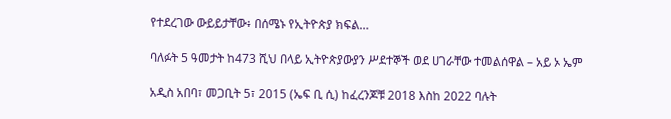የተደረገው ውይይታቸው፥ በሰሜኑ የኢትዮጵያ ክፍል…

ባለፉት 5 ዓመታት ከ473 ሺህ በላይ ኢትዮጵያውያን ሥደተኞች ወደ ሀገራቸው ተመልሰዋል – አይ ኦ ኤም

አዲስ አበባ፣ መጋቢት 5፣ 2015 (ኤፍ ቢ ሲ) ከፈረንጆቹ 2018 እስከ 2022 ባሉት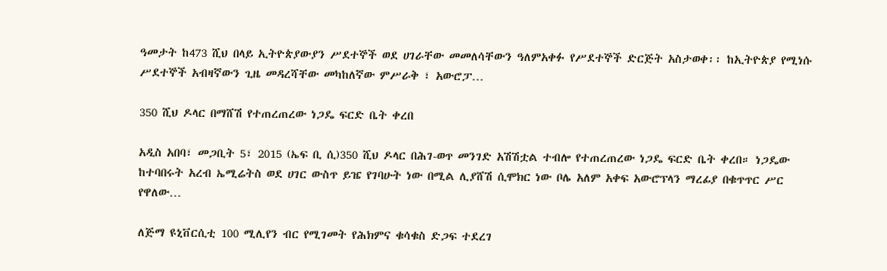ዓመታት ከ473 ሺህ በላይ ኢትዮጵያውያን ሥደተኞች ወደ ሀገራቸው መመለሳቸውን ዓለምአቀፉ የሥደተኞች ድርጅት አስታወቀ፡፡ ከኢትዮጵያ የሚነሱ ሥደተኞች አብዛኛውን ጊዜ መዳረሻቸው መካከለኛው ምሥራቅ ፣ አውሮፓ…

350 ሺህ ዶላር በማሸሽ የተጠረጠረው ነጋዴ ፍርድ ቤት ቀረበ

አዲስ አበባ፣ መጋቢት 5፣ 2015 (ኤፍ ቢ ሲ)350 ሺህ ዶላር በሕገ-ወጥ መንገድ አሽሽቷል ተብሎ የተጠረጠረው ነጋዴ ፍርድ ቤት ቀረበ። ነጋዴው ከተባበሩት አረብ ኤሚሬትስ ወደ ሀገር ውስጥ ይዤ የገባሁት ነው በሚል ሊያሸሽ ሲሞክር ነው ቦሌ አለም አቀፍ አውሮፕላን ማረፊያ በቁጥጥር ሥር የዋለው…

ለጅማ ዩኒቨርሲቲ 100 ሚሊየን ብር የሚገመት የሕክምና ቁሳቁስ ድጋፍ ተደረገ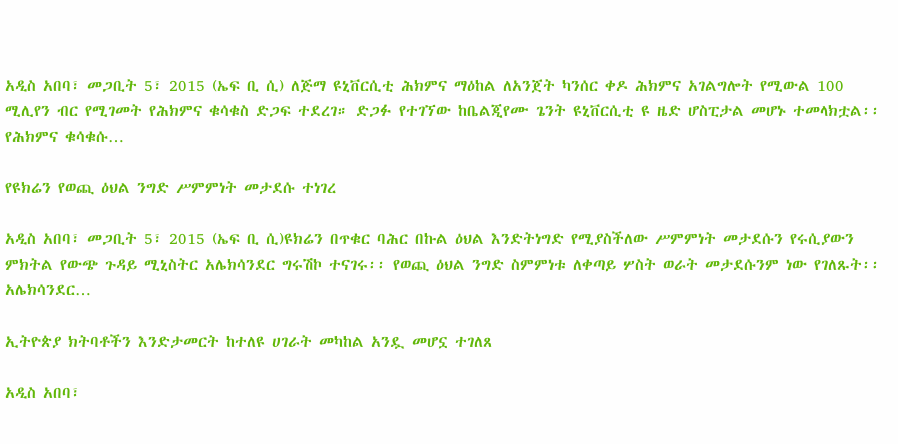አዲስ አበባ፣ መጋቢት 5፣ 2015 (ኤፍ ቢ ሲ) ለጅማ ዩኒቨርሲቲ ሕክምና ማዕከል ለአንጀት ካንሰር ቀዶ ሕክምና አገልግሎት የሚውል 100 ሚሊየን ብር የሚገመት የሕክምና ቁሳቁስ ድጋፍ ተደረገ። ድጋፉ የተገኘው ከቤልጂየሙ ጌንት ዩኒቨርሲቲ ዩ ዜድ ሆስፒታል መሆኑ ተመላክቷል፡፡ የሕክምና ቁሳቁሱ…

የዩክሬን የወጪ ዕህል ንግድ ሥምምነት መታደሱ ተነገረ

አዲስ አበባ፣ መጋቢት 5፣ 2015 (ኤፍ ቢ ሲ)ዩክሬን በጥቁር ባሕር በኩል ዕህል እንድትነግድ የሚያስችለው ሥምምነት መታደሱን የሩሲያውን ምክትል የውጭ ጉዳይ ሚኒስትር አሌክሳንደር ግሩሽኮ ተናገሩ፡፡ የወጪ ዕህል ንግድ ስምምነቱ ለቀጣይ ሦስት ወራት መታደሱንም ነው የገለጹት፡፡ አሌክሳንደር…

ኢትዮጵያ ክትባቶችን እንድታመርት ከተለዩ ሀገራት መካከል አንዷ መሆኗ ተገለጸ

አዲስ አበባ፣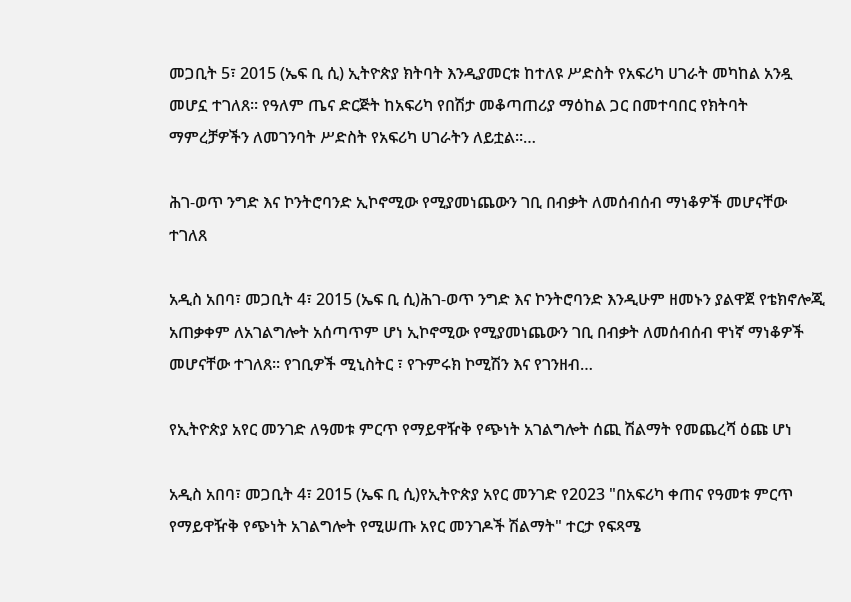መጋቢት 5፣ 2015 (ኤፍ ቢ ሲ) ኢትዮጵያ ክትባት እንዲያመርቱ ከተለዩ ሥድስት የአፍሪካ ሀገራት መካከል አንዷ መሆኗ ተገለጸ፡፡ የዓለም ጤና ድርጅት ከአፍሪካ የበሽታ መቆጣጠሪያ ማዕከል ጋር በመተባበር የክትባት ማምረቻዎችን ለመገንባት ሥድስት የአፍሪካ ሀገራትን ለይቷል፡፡…

ሕገ-ወጥ ንግድ እና ኮንትሮባንድ ኢኮኖሚው የሚያመነጨውን ገቢ በብቃት ለመሰብሰብ ማነቆዎች መሆናቸው ተገለጸ

አዲስ አበባ፣ መጋቢት 4፣ 2015 (ኤፍ ቢ ሲ)ሕገ-ወጥ ንግድ እና ኮንትሮባንድ እንዲሁም ዘመኑን ያልዋጀ የቴክኖሎጂ አጠቃቀም ለአገልግሎት አሰጣጥም ሆነ ኢኮኖሚው የሚያመነጨውን ገቢ በብቃት ለመሰብሰብ ዋነኛ ማነቆዎች መሆናቸው ተገለጸ፡፡ የገቢዎች ሚኒስትር ፣ የጉምሩክ ኮሚሽን እና የገንዘብ…

የኢትዮጵያ አየር መንገድ ለዓመቱ ምርጥ የማይዋዥቅ የጭነት አገልግሎት ሰጪ ሽልማት የመጨረሻ ዕጩ ሆነ

አዲስ አበባ፣ መጋቢት 4፣ 2015 (ኤፍ ቢ ሲ)የኢትዮጵያ አየር መንገድ የ2023 "በአፍሪካ ቀጠና የዓመቱ ምርጥ የማይዋዥቅ የጭነት አገልግሎት የሚሠጡ አየር መንገዶች ሽልማት" ተርታ የፍጻሜ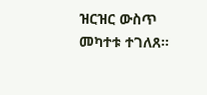ዝርዝር ውስጥ መካተቱ ተገለጸ፡፡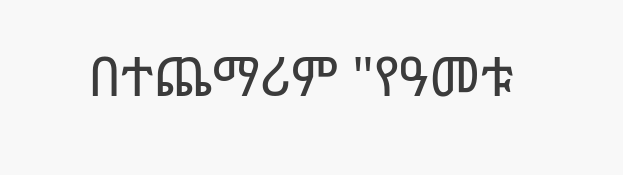በተጨማሪም "የዓመቱ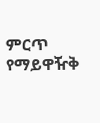ምርጥ የማይዋዥቅ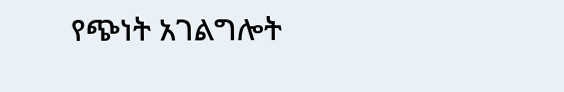የጭነት አገልግሎት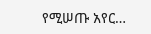የሚሠጡ አየር…